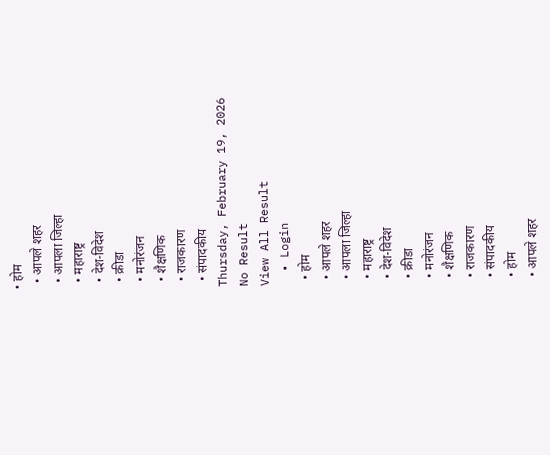• होम
  • आपले शहर
  • आपला जिल्हा
  • महाराष्ट्र
  • देश-विदेश
  • क्रीडा
  • मनोरंजन
  • शैक्षणिक
  • राजकारण
  • संपादकीय
Thursday, February 19, 2026
No Result
View All Result
  • Login
  • होम
  • आपले शहर
  • आपला जिल्हा
  • महाराष्ट्र
  • देश-विदेश
  • क्रीडा
  • मनोरंजन
  • शैक्षणिक
  • राजकारण
  • संपादकीय
  • होम
  • आपले शहर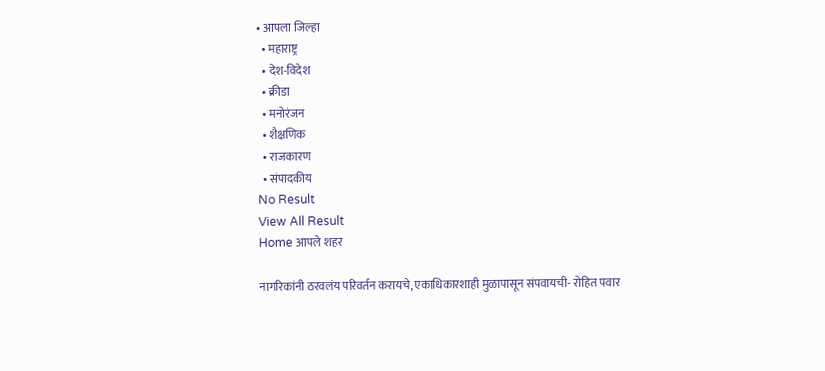• आपला जिल्हा
  • महाराष्ट्र
  • देश-विदेश
  • क्रीडा
  • मनोरंजन
  • शैक्षणिक
  • राजकारण
  • संपादकीय
No Result
View All Result
Home आपले शहर

नागरिकांनी ठरवलंय परिवर्तन करायचे, एकाधिकारशाही मुळापासून संपवायची- रोहित पवार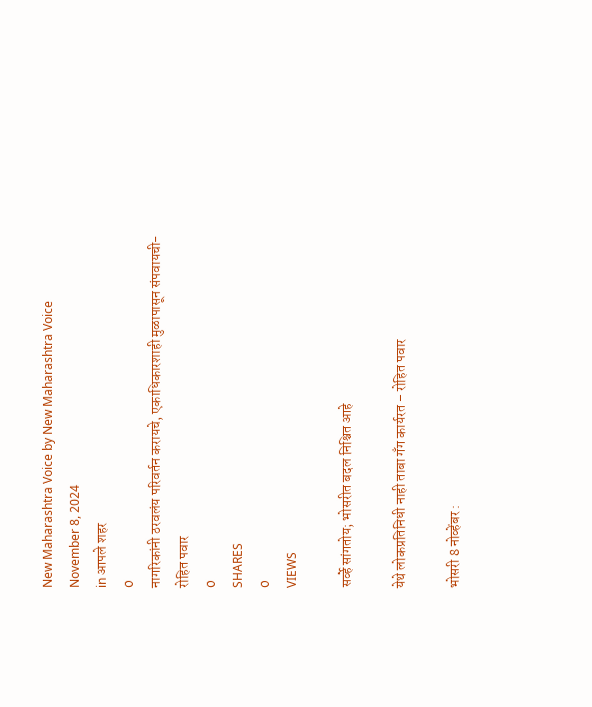New Maharashtra Voice by New Maharashtra Voice
November 8, 2024
in आपले शहर
0
नागरिकांनी ठरवलंय परिवर्तन करायचे, एकाधिकारशाही मुळापासून संपवायची- रोहित पवार
0
SHARES
0
VIEWS

सर्व्हे सांगतोय; भोसरीत बदल निश्चित आहे

येथे लोकप्रतिनिधी नाही ताबा गॅंग कार्यरत – रोहित पवार

भोसरी 8 नोव्हेंबर :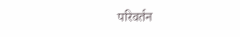परिवर्तन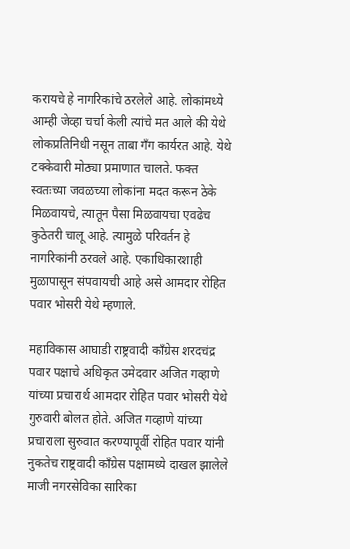करायचे हे नागरिकांचे ठरलेले आहे. लोकांमध्ये आम्ही जेव्हा चर्चा केली त्यांचे मत आले की येथे लोकप्रतिनिधी नसून ताबा गँग कार्यरत आहे. येथे टक्केवारी मोठ्या प्रमाणात चालते. फक्त स्वतःच्या जवळच्या लोकांना मदत करून ठेके मिळवायचे, त्यातून पैसा मिळवायचा एवढेच कुठेतरी चालू आहे. त्यामुळे परिवर्तन हे नागरिकांनी ठरवले आहे. एकाधिकारशाही मुळापासून संपवायची आहे असे आमदार रोहित पवार भोसरी येथे म्हणाले.

महाविकास आघाडी राष्ट्रवादी काँग्रेस शरदचंद्र पवार पक्षाचे अधिकृत उमेदवार अजित गव्हाणे यांच्या प्रचारार्थ आमदार रोहित पवार भोसरी येथे गुरुवारी बोलत होते. अजित गव्हाणे यांच्या प्रचाराला सुरुवात करण्यापूर्वी रोहित पवार यांनी नुकतेच राष्ट्रवादी काँग्रेस पक्षामध्ये दाखल झालेले माजी नगरसेविका सारिका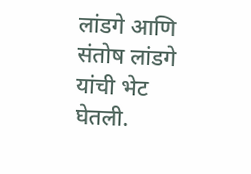लांडगे आणि संतोष लांडगे यांची भेट घेतली.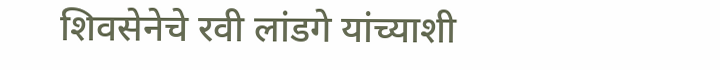शिवसेनेचे रवी लांडगे यांच्याशी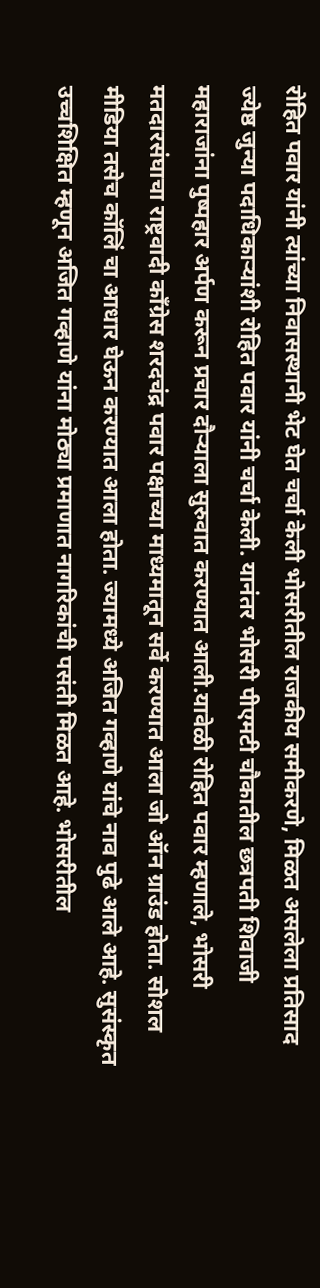रोहित पवार यांनी त्यांच्या निवासस्थानी भेट घेत चर्चा केली भोसरीतील राजकीय समीकरणे, मिळत असलेला प्रतिसाद ज्येष्ठ जुन्या पदाधिकाऱ्यांशी रोहित पवार यांनी चर्चा केली. यानंतर भोसरी पीएमटी चौकातील छत्रपती शिवाजी महाराजांना पुष्पहार अर्पण करून प्रचार दौऱ्याला सुरुवात करण्यात आली.यावेळी रोहित पवार म्हणाले, भोसरी मतदारसंघाचा राष्ट्रवादी काँग्रेस शरदचंद्र पवार पक्षाच्या माध्यमातून सर्वे करण्यात आला जो ऑन ग्राउंड होता. सोशल मीडिया तसेच कॉलिं चा आधार घेऊन करण्यात आला होता. ज्यामध्ये अजित गव्हाणे यांचे नाव पुढे आले आहे. सुसंस्कृत उच्चशिक्षित म्हणून अजित गव्हाणे यांना मोठ्या प्रमाणात नागरिकांची पसंती मिळत आहे. भोसरीतील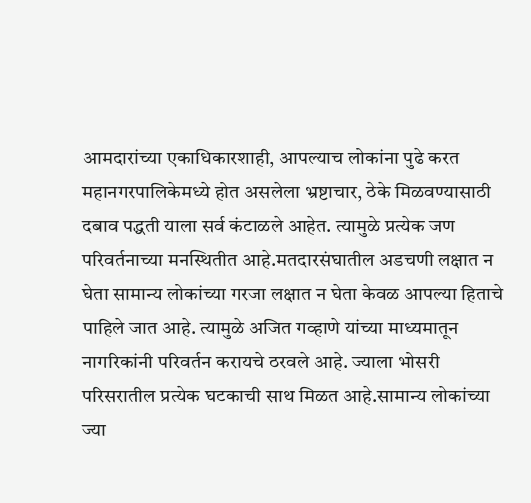आमदारांच्या एकाधिकारशाही, आपल्याच लोकांना पुढे करत महानगरपालिकेमध्ये होत असलेला भ्रष्टाचार, ठेके मिळवण्यासाठी दबाव पद्धती याला सर्व कंटाळले आहेत. त्यामुळे प्रत्येक जण परिवर्तनाच्या मनस्थितीत आहे.मतदारसंघातील अडचणी लक्षात न घेता सामान्य लोकांच्या गरजा लक्षात न घेता केवळ आपल्या हिताचे पाहिले जात आहे. त्यामुळे अजित गव्हाणे यांच्या माध्यमातून नागरिकांनी परिवर्तन करायचे ठरवले आहे. ज्याला भोसरी परिसरातील प्रत्येक घटकाची साथ मिळत आहे.सामान्य लोकांच्या ज्या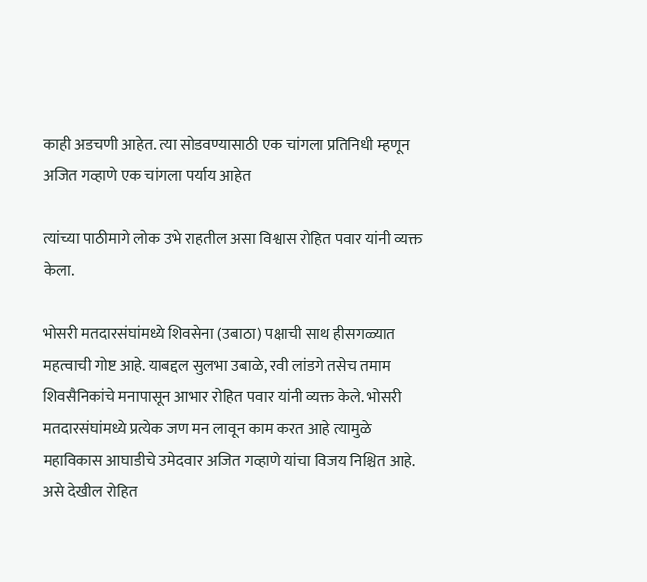काही अडचणी आहेत. त्या सोडवण्यासाठी एक चांगला प्रतिनिधी म्हणून अजित गव्हाणे एक चांगला पर्याय आहेत

त्यांच्या पाठीमागे लोक उभे राहतील असा विश्वास रोहित पवार यांनी व्यक्त केला.

भोसरी मतदारसंघांमध्ये शिवसेना (उबाठा) पक्षाची साथ हीसगळ्यात महत्वाची गोष्ट आहे. याबद्दल सुलभा उबाळे, रवी लांडगे तसेच तमाम शिवसैनिकांचे मनापासून आभार रोहित पवार यांनी व्यक्त केले. भोसरी मतदारसंघांमध्ये प्रत्येक जण मन लावून काम करत आहे त्यामुळे महाविकास आघाडीचे उमेदवार अजित गव्हाणे यांचा विजय निश्चित आहे. असे देखील रोहित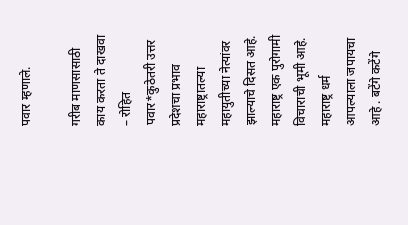पवार म्हणाले.

गरीब माणसासाठी काय करता ते दाखवा – रोहित पवार*कुठेतरी उत्तर प्रदेशचा प्रभाव महाराष्ट्रातल्या महायुतीच्या नेत्यांवर झाल्याचे दिसत आहे. महाराष्ट्र एक पुरोगामी विचाराची भूमी आहे. महाराष्ट्र धर्म आपल्याला जपायचा आहे . बटेंगे कटेंगे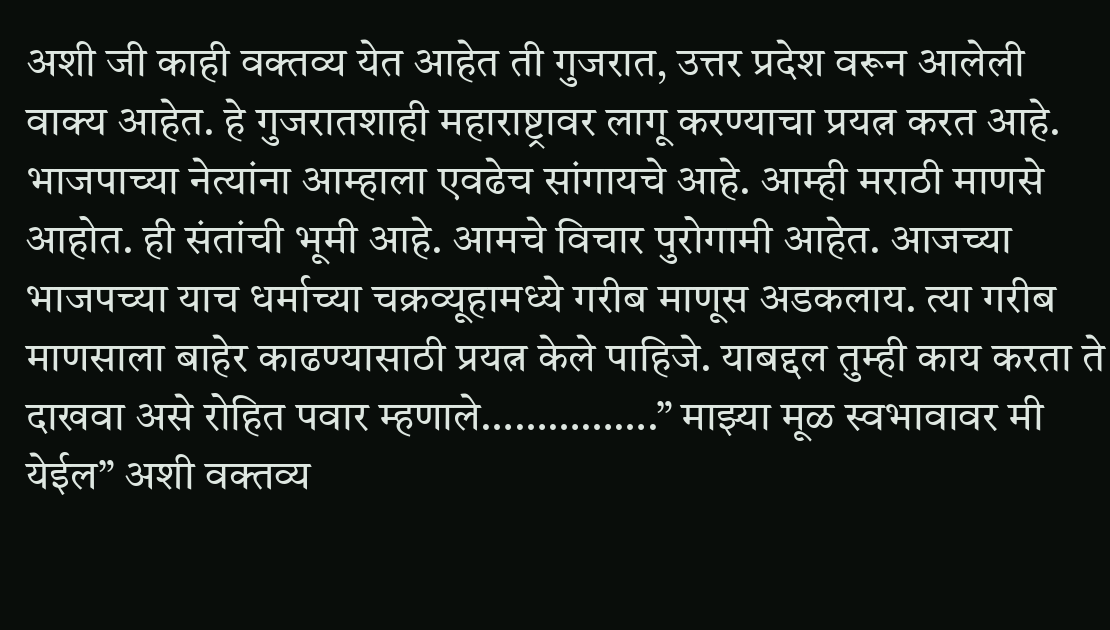अशी जी काही वक्तव्य येत आहेत ती गुजरात, उत्तर प्रदेश वरून आलेली वाक्य आहेत. हे गुजरातशाही महाराष्ट्रावर लागू करण्याचा प्रयत्न करत आहे. भाजपाच्या नेत्यांना आम्हाला एवढेच सांगायचे आहे. आम्ही मराठी माणसे आहोत. ही संतांची भूमी आहे. आमचे विचार पुरोगामी आहेत. आजच्या भाजपच्या याच धर्माच्या चक्रव्यूहामध्ये गरीब माणूस अडकलाय. त्या गरीब माणसाला बाहेर काढण्यासाठी प्रयत्न केले पाहिजे. याबद्दल तुम्ही काय करता ते दाखवा असे रोहित पवार म्हणाले…………….” माझ्या मूळ स्वभावावर मी येईल” अशी वक्तव्य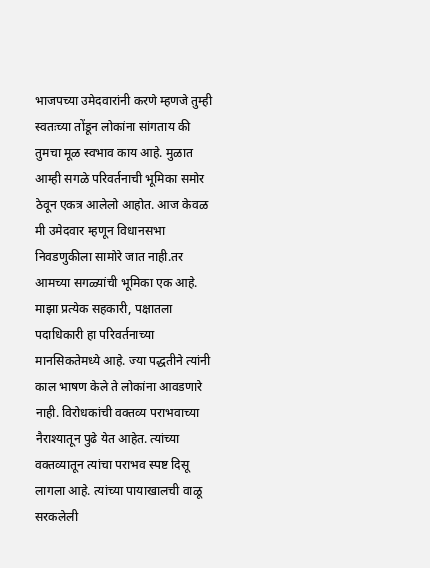भाजपच्या उमेदवारांनी करणे म्हणजे तुम्ही स्वतःच्या तोंडून लोकांना सांगताय की तुमचा मूळ स्वभाव काय आहे. मुळात आम्ही सगळे परिवर्तनाची भूमिका समोर ठेवून एकत्र आलेलो आहोत. आज केवळ मी उमेदवार म्हणून विधानसभा निवडणुकीला सामोरे जात नाही.तर आमच्या सगळ्यांची भूमिका एक आहे. माझा प्रत्येक सहकारी, पक्षातला पदाधिकारी हा परिवर्तनाच्या मानसिकतेमध्ये आहे. ज्या पद्धतीने त्यांनी काल भाषण केले ते लोकांना आवडणारे नाही. विरोधकांची वक्तव्य पराभवाच्या नैराश्यातून पुढे येत आहेत. त्यांच्या वक्तव्यातून त्यांचा पराभव स्पष्ट दिसू लागला आहे. त्यांच्या पायाखालची वाळू सरकलेली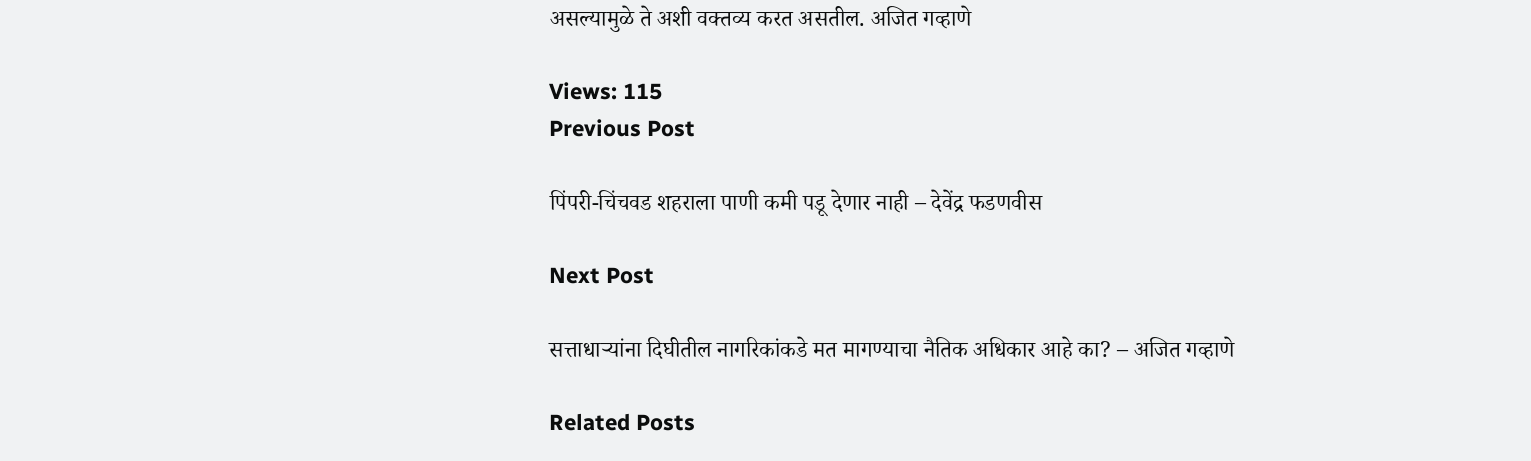असल्यामुळे ते अशी वक्तव्य करत असतील. अजित गव्हाणे

Views: 115
Previous Post

पिंपरी-चिंचवड शहराला पाणी कमी पडू देणार नाही – देवेंद्र फडणवीस

Next Post

सत्ताधाऱ्यांना दिघीतील नागरिकांकडे मत मागण्याचा नैतिक अधिकार आहे का? – अजित गव्हाणे

Related Posts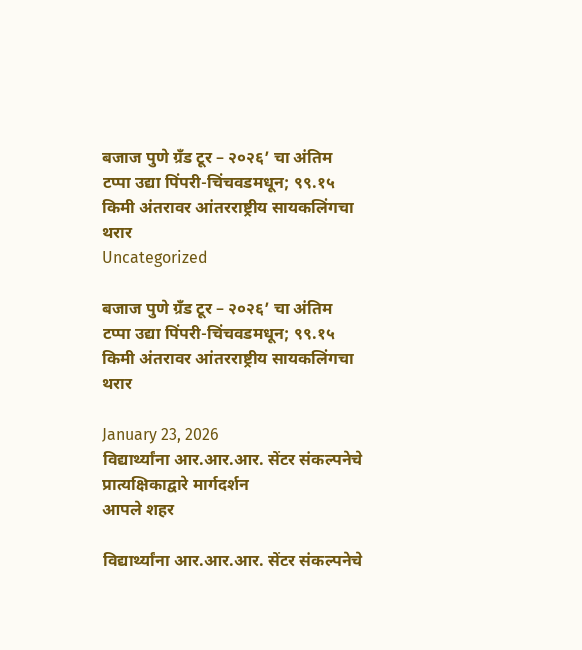बजाज पुणे ग्रँड टूर – २०२६’ चा अंतिम टप्पा उद्या पिंपरी-चिंचवडमधून; ९९.१५ किमी अंतरावर आंतरराष्ट्रीय सायकलिंगचा थरार
Uncategorized

बजाज पुणे ग्रँड टूर – २०२६’ चा अंतिम टप्पा उद्या पिंपरी-चिंचवडमधून; ९९.१५ किमी अंतरावर आंतरराष्ट्रीय सायकलिंगचा थरार

January 23, 2026
विद्यार्थ्यांना आर.आर.आर. सेंटर संकल्पनेचे प्रात्यक्षिकाद्वारे मार्गदर्शन
आपले शहर

विद्यार्थ्यांना आर.आर.आर. सेंटर संकल्पनेचे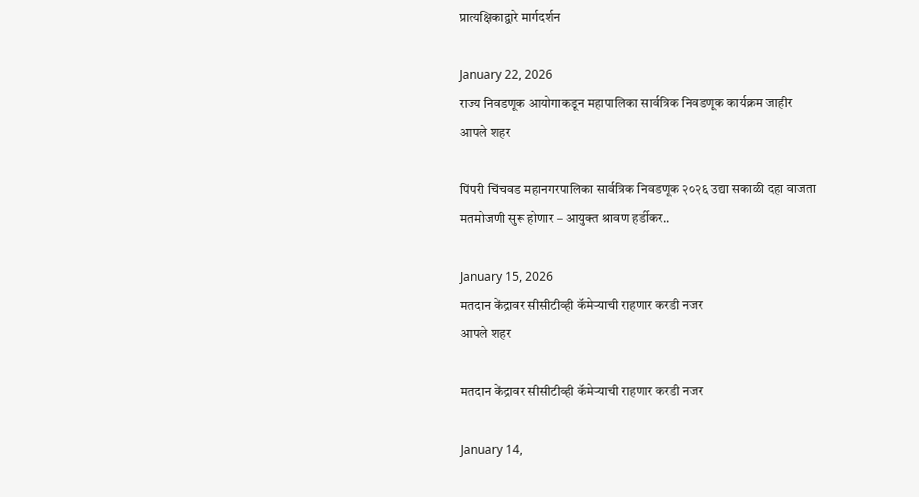प्रात्यक्षिकाद्वारे मार्गदर्शन

January 22, 2026
राज्य निवडणूक आयोगाकडून महापालिका सार्वत्रिक निवडणूक कार्यक्रम जाहीर
आपले शहर

पिंपरी चिंचवड महानगरपालिका सार्वत्रिक निवडणूक २०२६ उद्या सकाळी दहा वाजता मतमोजणी सुरू होणार – आयुक्त श्रावण हर्डीकर..

January 15, 2026
मतदान केंद्रावर सीसीटीव्ही कॅमेऱ्याची राहणार करडी नजर
आपले शहर

मतदान केंद्रावर सीसीटीव्ही कॅमेऱ्याची राहणार करडी नजर

January 14,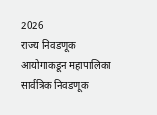2026
राज्य निवडणूक आयोगाकडून महापालिका सार्वत्रिक निवडणूक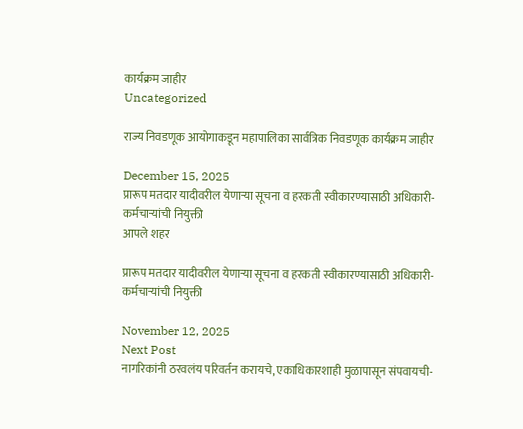कार्यक्रम जाहीर
Uncategorized

राज्य निवडणूक आयोगाकडून महापालिका सार्वत्रिक निवडणूक कार्यक्रम जाहीर

December 15, 2025
प्रारूप मतदार यादीवरील येणाऱ्या सूचना व हरकती स्वीकारण्यासाठी अधिकारी-कर्मचाऱ्यांची नियुक्ती
आपले शहर

प्रारूप मतदार यादीवरील येणाऱ्या सूचना व हरकती स्वीकारण्यासाठी अधिकारी-कर्मचाऱ्यांची नियुक्ती

November 12, 2025
Next Post
नागरिकांनी ठरवलंय परिवर्तन करायचे, एकाधिकारशाही मुळापासून संपवायची-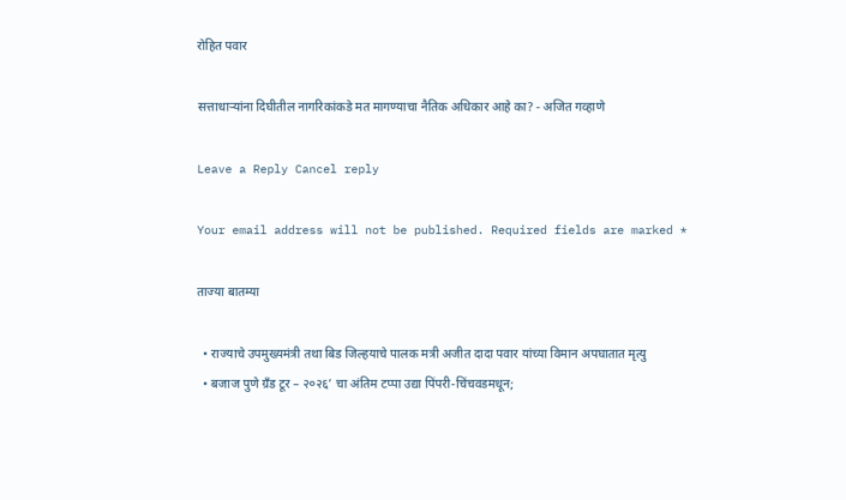रोहित पवार

सत्ताधाऱ्यांना दिघीतील नागरिकांकडे मत मागण्याचा नैतिक अधिकार आहे का? - अजित गव्हाणे

Leave a Reply Cancel reply

Your email address will not be published. Required fields are marked *

ताज्या बातम्या

  • राज्याचे उपमुख्यमंत्री तथा बिड जिल्हयाचे पालक मत्री अजीत दादा पवार यांच्या विमान अपघातात मृत्यु
  • बजाज पुणे ग्रँड टूर – २०२६’ चा अंतिम टप्पा उद्या पिंपरी-चिंचवडमधून;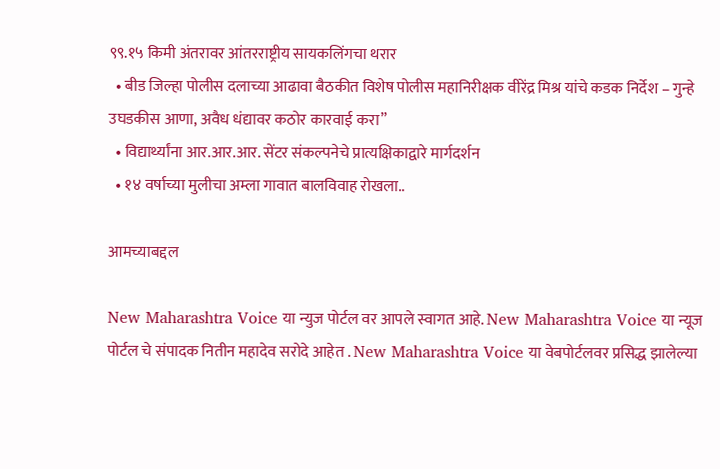९९.१५ किमी अंतरावर आंतरराष्ट्रीय सायकलिंगचा थरार
  • बीड जिल्हा पोलीस दलाच्या आढावा बैठकीत विशेष पोलीस महानिरीक्षक वीरेंद्र मिश्र यांचे कडक निर्देश – गुन्हे उघडकीस आणा, अवैध धंद्यावर कठोर कारवाई करा”
  • विद्यार्थ्यांना आर.आर.आर. सेंटर संकल्पनेचे प्रात्यक्षिकाद्वारे मार्गदर्शन
  • १४ वर्षाच्या मुलीचा अम्ला गावात बालविवाह रोखला..

आमच्याबद्दल

New Maharashtra Voice या न्युज पोर्टल वर आपले स्वागत आहे. New Maharashtra Voice या न्यूज पोर्टल चे संपादक नितीन महादेव सरोदे आहेत . New Maharashtra Voice या वेबपोर्टलवर प्रसिद्ध झालेल्या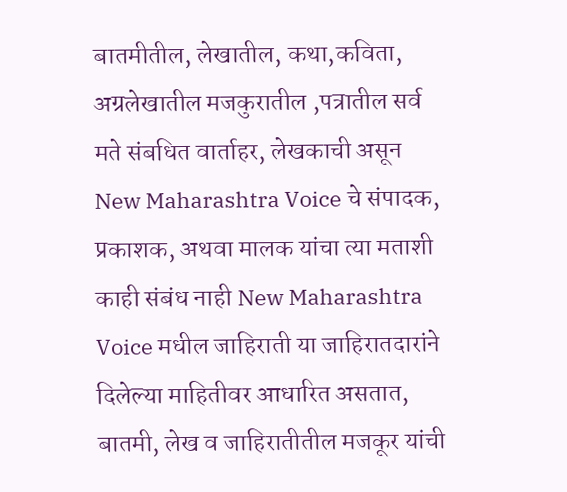बातमीतील, लेखातील, कथा,कविता, अग्रलेखातील मजकुरातील ,पत्रातील सर्व मते संबधित वार्ताहर, लेखकाची असून New Maharashtra Voice चे संपादक, प्रकाशक, अथवा मालक यांचा त्या मताशी काही संबंध नाही New Maharashtra Voice मधील जाहिराती या जाहिरातदारांने दिलेल्या माहितीवर आधारित असतात, बातमी, लेख व जाहिरातीतील मजकूर यांची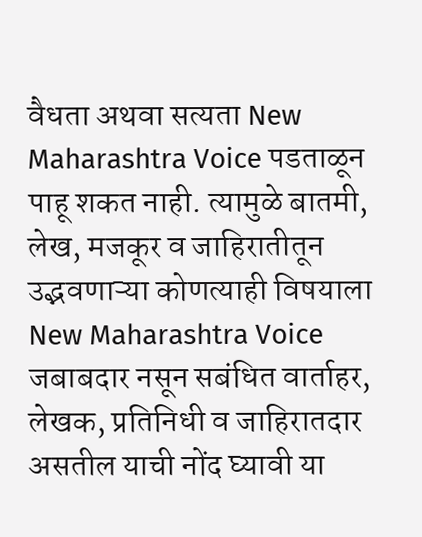वैधता अथवा सत्यता New Maharashtra Voice पडताळून पाहू शकत नाही. त्यामुळे बातमी, लेख, मजकूर व जाहिरातीतून उद्भवणाऱ्या कोणत्याही विषयाला New Maharashtra Voice जबाबदार नसून सबंधित वार्ताहर, लेखक, प्रतिनिधी व जाहिरातदार असतील याची नोंद घ्यावी या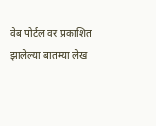वेब पोर्टल वर प्रकाशित झालेल्या बातम्या लेख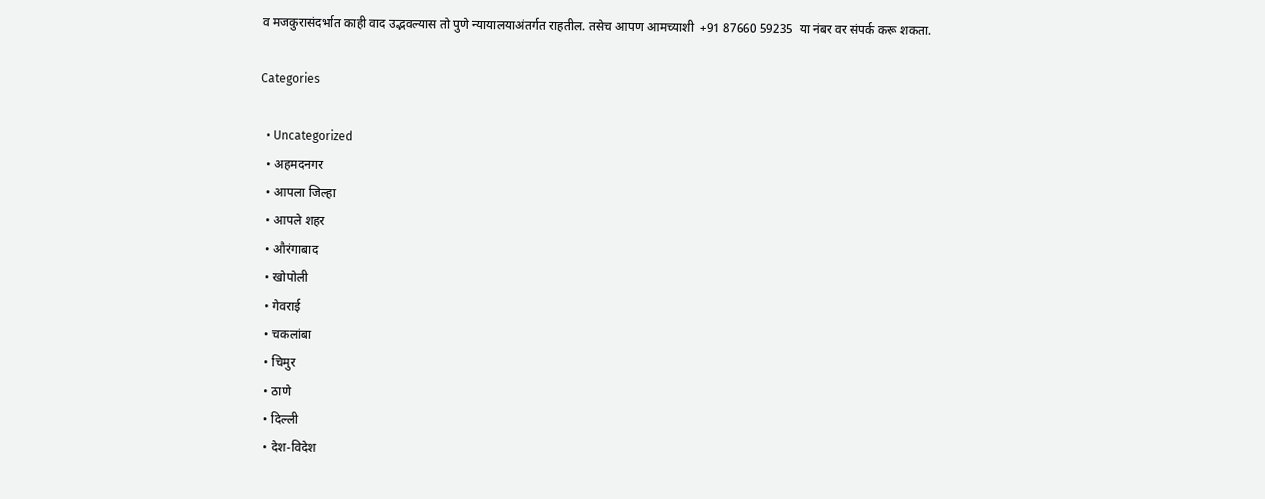व मजकुरासंदर्भात काही वाद उद्भवल्यास तो पुणे न्यायालयाअंतर्गत राहतील. तसेच आपण आमच्याशी  +91 87660 59235  या नंबर वर संपर्क करू शकता.

Categories

  • Uncategorized
  • अहमदनगर
  • आपला जिल्हा
  • आपले शहर
  • औरंगाबाद
  • खोपोली
  • गेवराई
  • चकलांबा
  • चिमुर
  • ठाणे
  • दिल्ली
  • देश-विदेश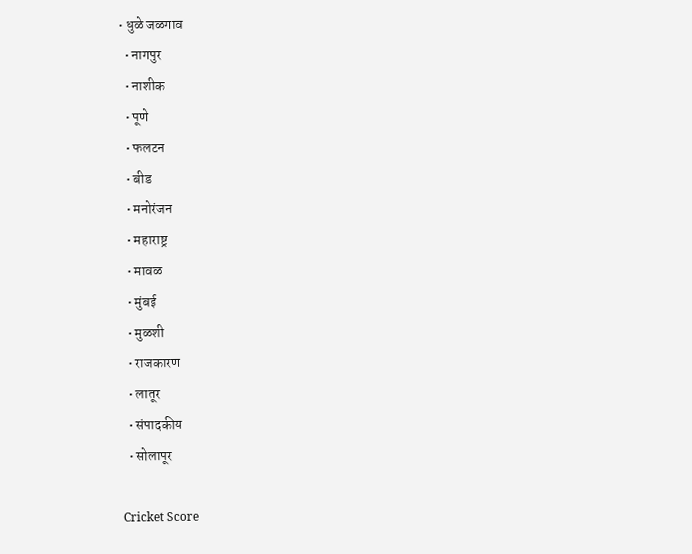• धुळे जळगाव
  • नागपुर
  • नाशीक
  • पूणे
  • फलटन
  • बीड
  • मनोरंजन
  • महाराष्ट्र
  • मावळ
  • मुंबई
  • मुळशी
  • राजकारण
  • लातूर
  • संपादकीय
  • सोलापूर

Cricket Score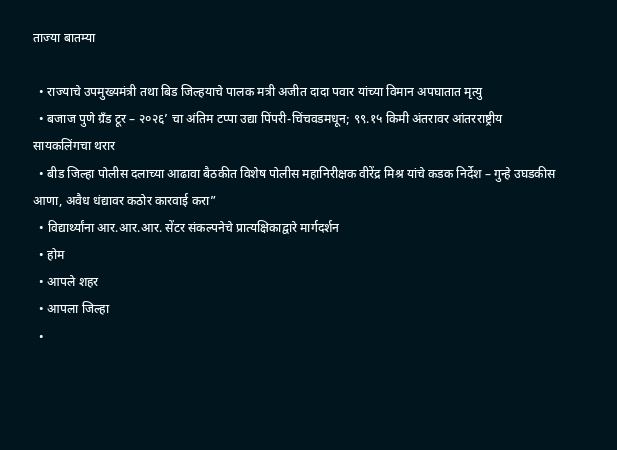ताज्या बातम्या

  • राज्याचे उपमुख्यमंत्री तथा बिड जिल्हयाचे पालक मत्री अजीत दादा पवार यांच्या विमान अपघातात मृत्यु
  • बजाज पुणे ग्रँड टूर – २०२६’ चा अंतिम टप्पा उद्या पिंपरी-चिंचवडमधून; ९९.१५ किमी अंतरावर आंतरराष्ट्रीय सायकलिंगचा थरार
  • बीड जिल्हा पोलीस दलाच्या आढावा बैठकीत विशेष पोलीस महानिरीक्षक वीरेंद्र मिश्र यांचे कडक निर्देश – गुन्हे उघडकीस आणा, अवैध धंद्यावर कठोर कारवाई करा”
  • विद्यार्थ्यांना आर.आर.आर. सेंटर संकल्पनेचे प्रात्यक्षिकाद्वारे मार्गदर्शन
  • होम
  • आपले शहर
  • आपला जिल्हा
  •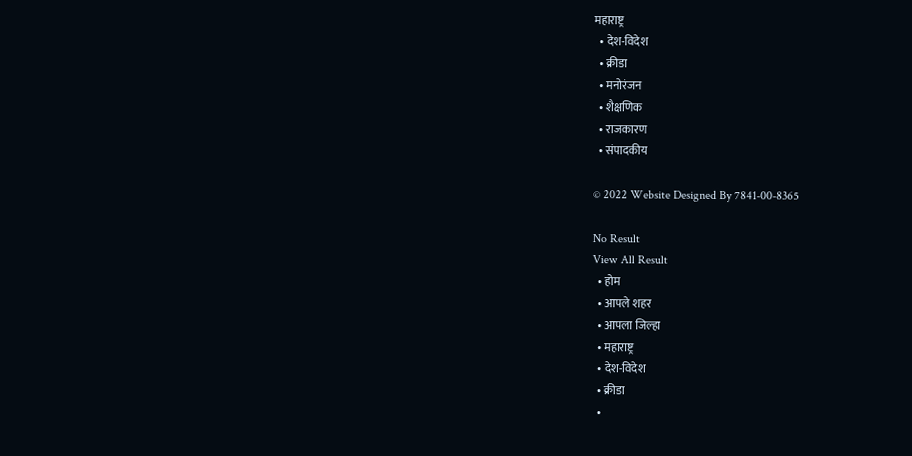महाराष्ट्र
  • देश-विदेश
  • क्रीडा
  • मनोरंजन
  • शैक्षणिक
  • राजकारण
  • संपादकीय

© 2022 Website Designed By 7841-00-8365

No Result
View All Result
  • होम
  • आपले शहर
  • आपला जिल्हा
  • महाराष्ट्र
  • देश-विदेश
  • क्रीडा
  •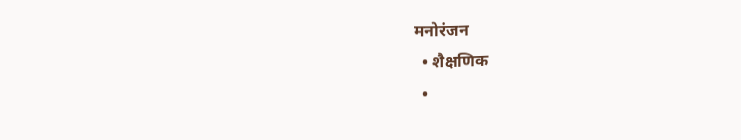मनोरंजन
  • शैक्षणिक
  •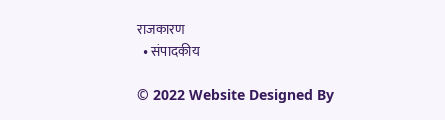राजकारण
  • संपादकीय

© 2022 Website Designed By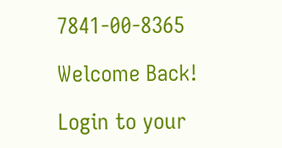7841-00-8365

Welcome Back!

Login to your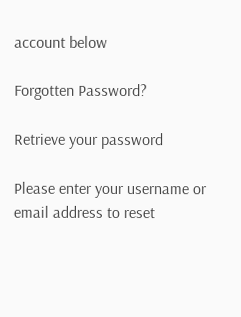account below

Forgotten Password?

Retrieve your password

Please enter your username or email address to reset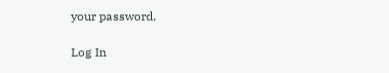your password.

Log In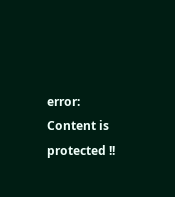error: Content is protected !!